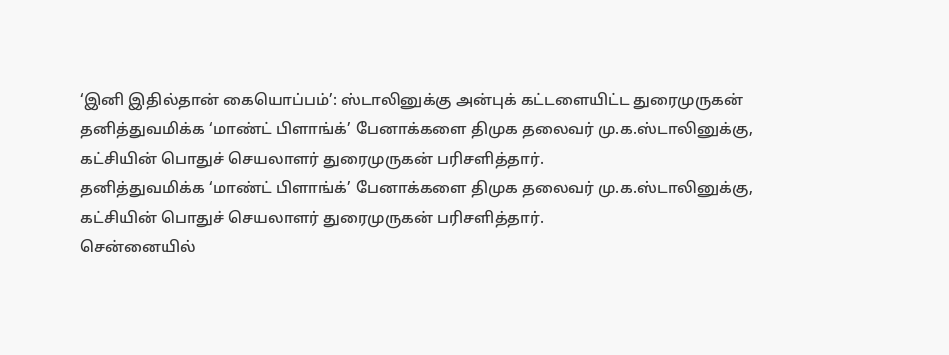‘இனி இதில்தான் கையொப்பம்’: ஸ்டாலினுக்கு அன்புக் கட்டளையிட்ட துரைமுருகன்
தனித்துவமிக்க ‘மாண்ட் பிளாங்க்’ பேனாக்களை திமுக தலைவர் மு.க.ஸ்டாலினுக்கு, கட்சியின் பொதுச் செயலாளர் துரைமுருகன் பரிசளித்தார்.
தனித்துவமிக்க ‘மாண்ட் பிளாங்க்’ பேனாக்களை திமுக தலைவர் மு.க.ஸ்டாலினுக்கு, கட்சியின் பொதுச் செயலாளர் துரைமுருகன் பரிசளித்தார்.
சென்னையில்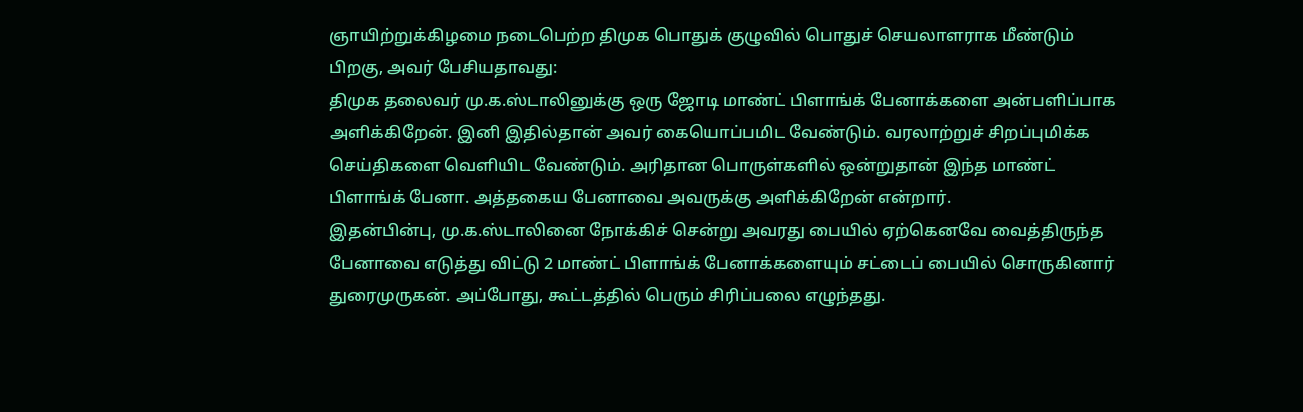ஞாயிற்றுக்கிழமை நடைபெற்ற திமுக பொதுக் குழுவில் பொதுச் செயலாளராக மீண்டும் பிறகு, அவர் பேசியதாவது:
திமுக தலைவர் மு.க.ஸ்டாலினுக்கு ஒரு ஜோடி மாண்ட் பிளாங்க் பேனாக்களை அன்பளிப்பாக அளிக்கிறேன். இனி இதில்தான் அவர் கையொப்பமிட வேண்டும். வரலாற்றுச் சிறப்புமிக்க செய்திகளை வெளியிட வேண்டும். அரிதான பொருள்களில் ஒன்றுதான் இந்த மாண்ட் பிளாங்க் பேனா. அத்தகைய பேனாவை அவருக்கு அளிக்கிறேன் என்றார்.
இதன்பின்பு, மு.க.ஸ்டாலினை நோக்கிச் சென்று அவரது பையில் ஏற்கெனவே வைத்திருந்த பேனாவை எடுத்து விட்டு 2 மாண்ட் பிளாங்க் பேனாக்களையும் சட்டைப் பையில் சொருகினார் துரைமுருகன். அப்போது, கூட்டத்தில் பெரும் சிரிப்பலை எழுந்தது.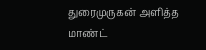துரைமுருகன் அளித்த மாண்ட்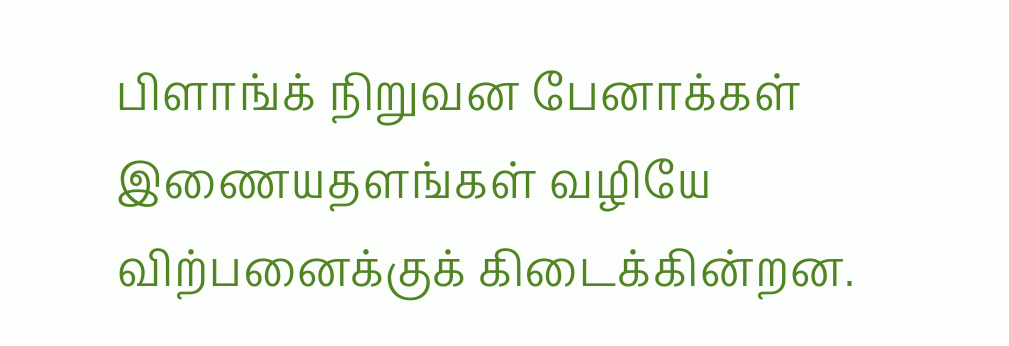பிளாங்க் நிறுவன பேனாக்கள் இணையதளங்கள் வழியே விற்பனைக்குக் கிடைக்கின்றன.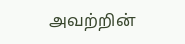அவற்றின்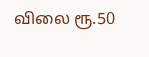விலை ரூ.50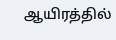ஆயிரத்தில்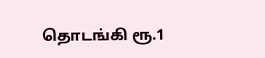தொடங்கி ரூ.1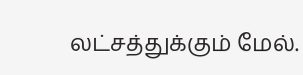லட்சத்துக்கும் மேல்.